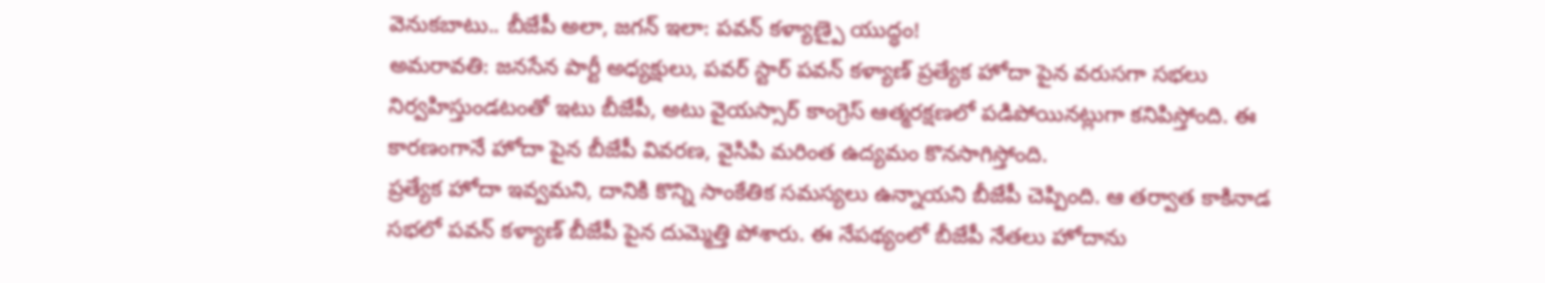వెనుకబాటు.. బీజేపీ అలా, జగన్ ఇలా: పవన్ కళ్యాణ్పై యుద్ధం!
అమరావతి: జనసేన పార్టీ అధ్యక్షులు, పవర్ స్టార్ పవన్ కళ్యాణ్ ప్రత్యేక హోదా పైన వరుసగా సభలు నిర్వహిస్తుండటంతో ఇటు బీజేపీ, అటు వైయస్సార్ కాంగ్రెస్ ఆత్మరక్షణలో పడిపోయినట్లుగా కనిపిస్తోంది. ఈ కారణంగానే హోదా పైన బీజేపీ వివరణ, వైసిపి మరింత ఉద్యమం కొనసాగిస్తోంది.
ప్రత్యేక హోదా ఇవ్వమని, దానికి కొన్ని సాంకేతిక సమస్యలు ఉన్నాయని బీజేపీ చెప్పింది. ఆ తర్వాత కాకినాడ సభలో పవన్ కళ్యాణ్ బీజేపీ పైన దుమ్మెత్తి పోశారు. ఈ నేపథ్యంలో బీజేపీ నేతలు హోదాను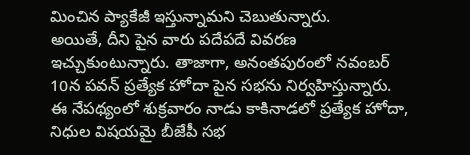మించిన ప్యాకేజీ ఇస్తున్నామని చెబుతున్నారు.
అయితే, దీని పైన వారు పదేపదే వివరణ ఇచ్చుకుంటున్నారు. తాజాగా, అనంతపురంలో నవంబర్ 10న పవన్ ప్రత్యేక హోదా పైన సభను నిర్వహిస్తున్నారు. ఈ నేపథ్యంలో శుక్రవారం నాడు కాకినాడలో ప్రత్యేక హోదా, నిధుల విషయమై బీజేపీ సభ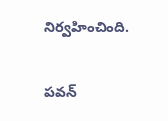నిర్వహించింది.

పవన్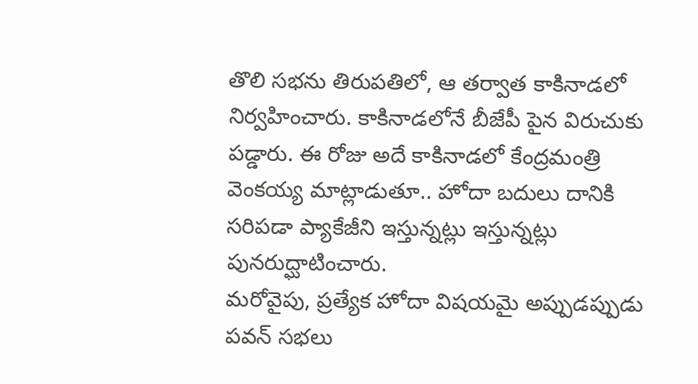తొలి సభను తిరుపతిలో, ఆ తర్వాత కాకినాడలో నిర్వహించారు. కాకినాడలోనే బీజేపీ పైన విరుచుకు పడ్డారు. ఈ రోజు అదే కాకినాడలో కేంద్రమంత్రి వెంకయ్య మాట్లాడుతూ.. హోదా బదులు దానికి సరిపడా ప్యాకేజీని ఇస్తున్నట్లు ఇస్తున్నట్లు పునరుద్ఘాటించారు.
మరోవైపు, ప్రత్యేక హోదా విషయమై అప్పుడప్పుడు పవన్ సభలు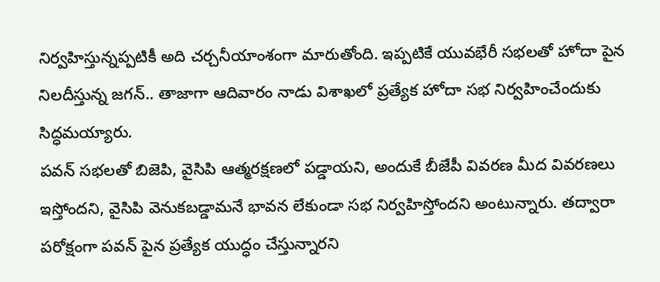నిర్వహిస్తున్నప్పటికీ అది చర్చనీయాంశంగా మారుతోంది. ఇప్పటికే యువభేరీ సభలతో హోదా పైన నిలదీస్తున్న జగన్.. తాజాగా ఆదివారం నాడు విశాఖలో ప్రత్యేక హోదా సభ నిర్వహించేందుకు సిద్ధమయ్యారు.
పవన్ సభలతో బిజెపి, వైసిపి ఆత్మరక్షణలో పడ్డాయని, అందుకే బీజేపీ వివరణ మీద వివరణలు ఇస్తోందని, వైసిపి వెనుకబడ్డామనే భావన లేకుండా సభ నిర్వహిస్తోందని అంటున్నారు. తద్వారా పరోక్షంగా పవన్ పైన ప్రత్యేక యుద్ధం చేస్తున్నారని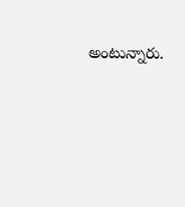అంటున్నారు.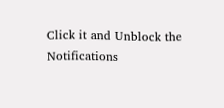Click it and Unblock the Notifications